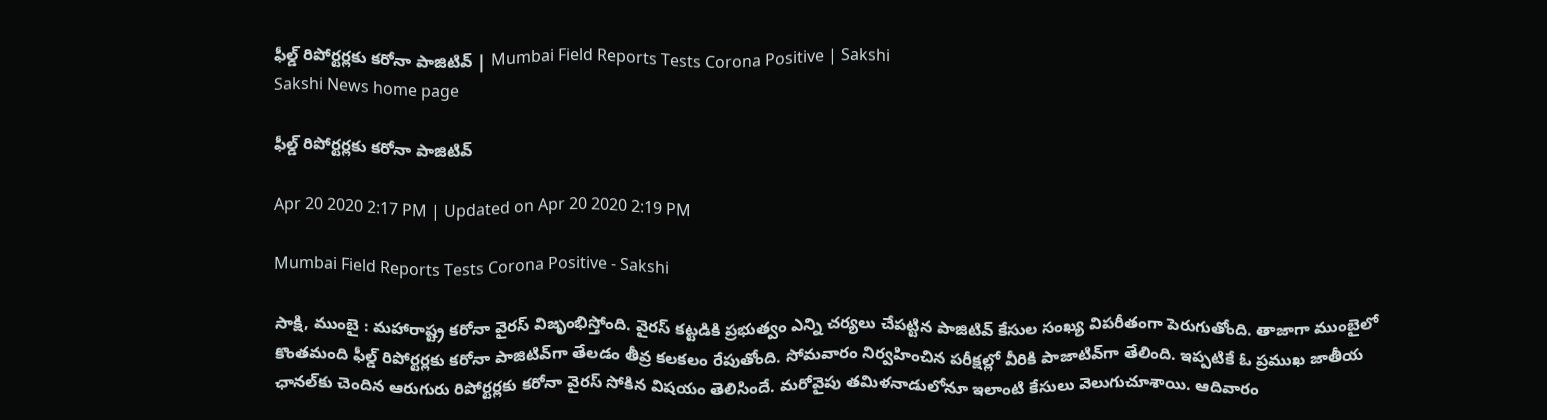ఫీల్డ్ రిపోర్టర్లకు కరోనా పాజిటివ్‌ | Mumbai Field Reports Tests Corona Positive | Sakshi
Sakshi News home page

ఫీల్డ్ రిపోర్టర్లకు కరోనా పాజిటివ్‌

Apr 20 2020 2:17 PM | Updated on Apr 20 2020 2:19 PM

Mumbai Field Reports Tests Corona Positive - Sakshi

సాక్షి, ముంబై : మహారాష్ట్ర కరోనా వైరస్‌ విజృంభిస్తోంది. వైరస్‌ కట్టడికి ప్రభుత్వం ఎన్ని చర్యలు చేపట్టిన పాజిటివ్‌ కేసుల సంఖ్య విపరీతంగా పెరుగుతోంది. తాజాగా ముంబైలో కొంతమంది ఫీల్డ్ రిపోర్టర్లకు కరోనా పాజిటివ్‌గా తేలడం తీవ్ర కలకలం రేపుతోంది. సోమవారం నిర్వహించిన పరీక్షల్లో వీరికి పాజాటివ్‌గా తేలింది. ఇప్పటికే ఓ ప్రముఖ జాతీయ ఛానల్‌కు చెందిన ఆరుగురు రిపోర్టర్లకు కరోనా వైరస్‌ సోకిన విషయం తెలిసిందే. మరోవైపు తమిళనాడులోనూ ఇలాంటి కేసులు వెలుగుచూశాయి. ఆదివారం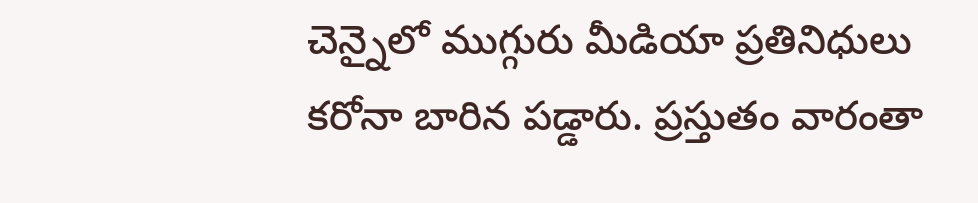చెన్నైలో ముగ్గురు మీడియా ప్రతినిధులు కరోనా బారిన పడ్డారు. ప్రస్తుతం వారంతా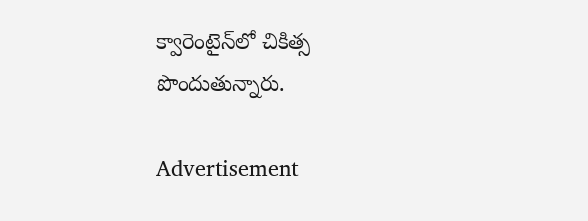క్వారెంటైన్‌లో చికిత్స పొందుతున్నారు.

Advertisement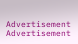Advertisement
Advertisement